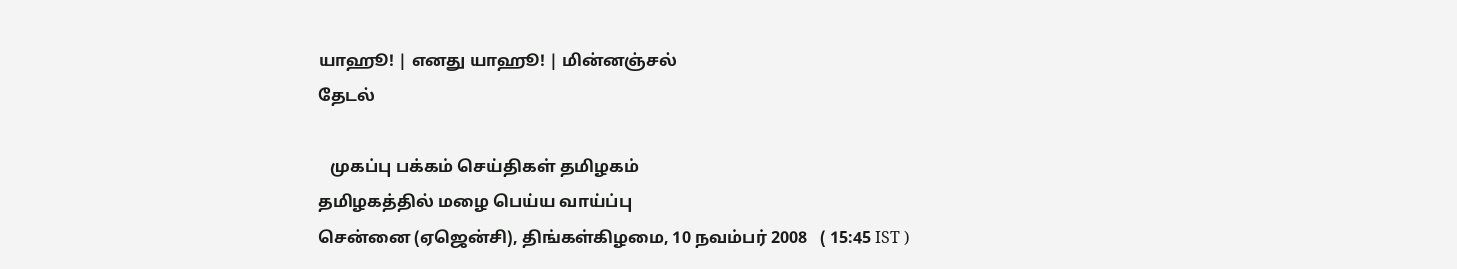யாஹூ! | எனது யாஹூ! | மின்னஞ்சல்
தேடல்

   முகப்பு பக்கம் செய்திகள் தமிழகம்
தமிழகத்தில் மழை பெய்ய வாய்ப்பு
சென்னை (ஏஜென்சி), திங்கள்கிழமை, 10 நவம்பர் 2008   ( 15:45 IST )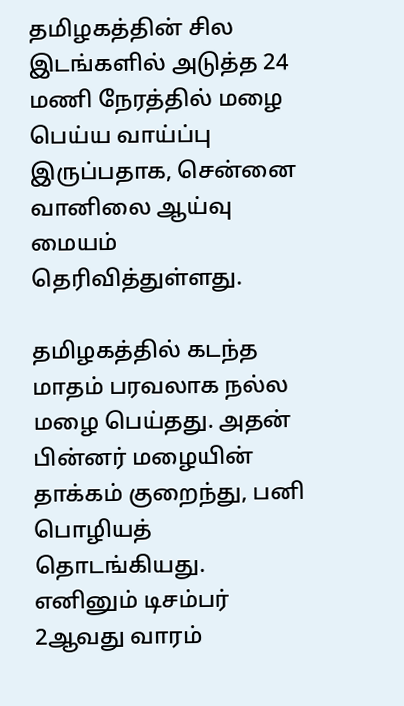தமிழகத்தின் சில இடங்களில் அடுத்த 24 மணி நேரத்தில் மழை பெய்ய வாய்ப்பு இருப்பதாக, சென்னை வானிலை ஆய்வு மையம் தெரிவித்துள்ளது.

தமிழகத்தில் கடந்த மாதம் பரவலாக நல்ல மழை பெய்தது. அதன் பின்னர் மழையின் தாக்கம் குறைந்து, பனி பொழியத் தொடங்கியது. எனினும் டிசம்பர் 2ஆவது வாரம்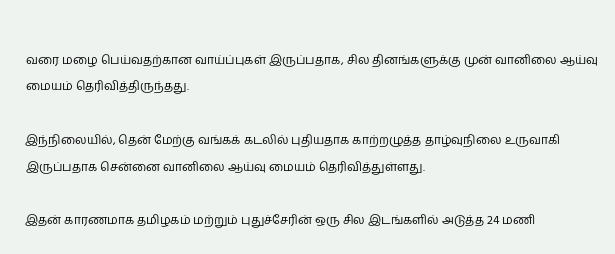வரை மழை பெய்வதற்கான வாய்ப்புகள் இருப்பதாக, சில தினங்களுக்கு முன் வானிலை ஆய்வு மையம் தெரிவித்திருந்தது.

இந்நிலையில், தென் மேற்கு வங்கக் கடலில் புதியதாக காற்றழுத்த தாழ்வுநிலை உருவாகி இருப்பதாக சென்னை வானிலை ஆய்வு மையம் தெரிவித்துள்ளது.

இதன் காரணமாக தமிழகம் மற்றும் புதுச்சேரின் ஒரு சில இடங்களில் அடுத்த 24 மணி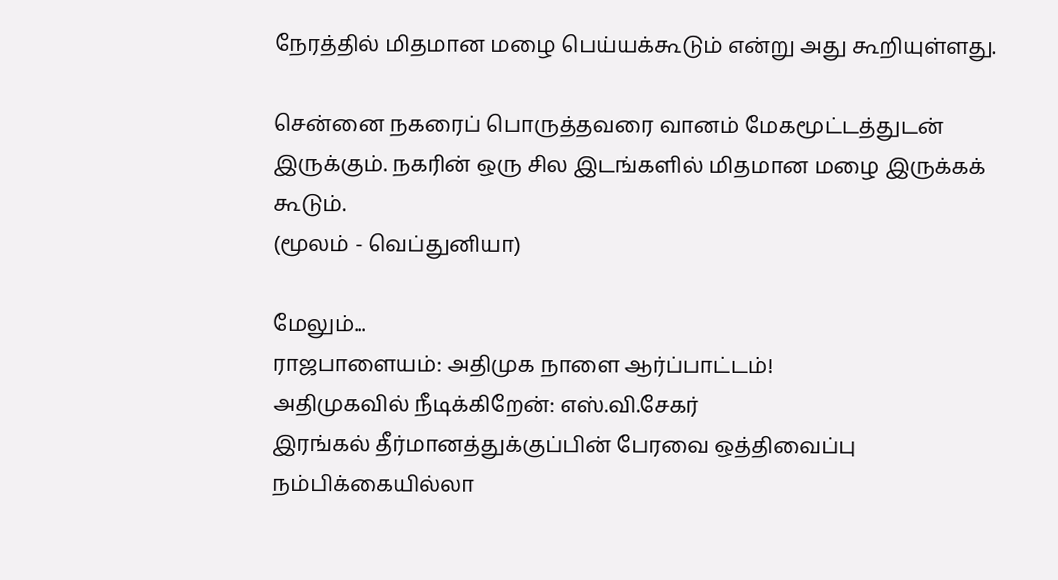நேரத்தில் மிதமான மழை பெய்யக்கூடும் என்று அது கூறியுள்ளது.

சென்னை நகரைப் பொருத்தவரை வானம் மேகமூட்டத்துடன் இருக்கும். நகரின் ஒரு சில இடங்களில் மிதமான மழை இருக்கக் கூடும்.
(மூலம் - வெப்துனியா)

மேலும்...
ராஜபாளையம்: அதிமுக நாளை ஆர்ப்பாட்டம்!
அதிமுகவில் நீடிக்கிறேன்: எஸ்.வி.சேகர்
இரங்கல் தீர்மானத்துக்குப்பின் பேரவை ஒத்திவைப்பு
நம்பிக்கையில்லா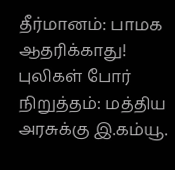தீர்மானம்: பாமக ஆதரிக்காது!
புலிகள் போர் நிறுத்தம்: மத்திய அரசுக்கு இ.கம்யூ.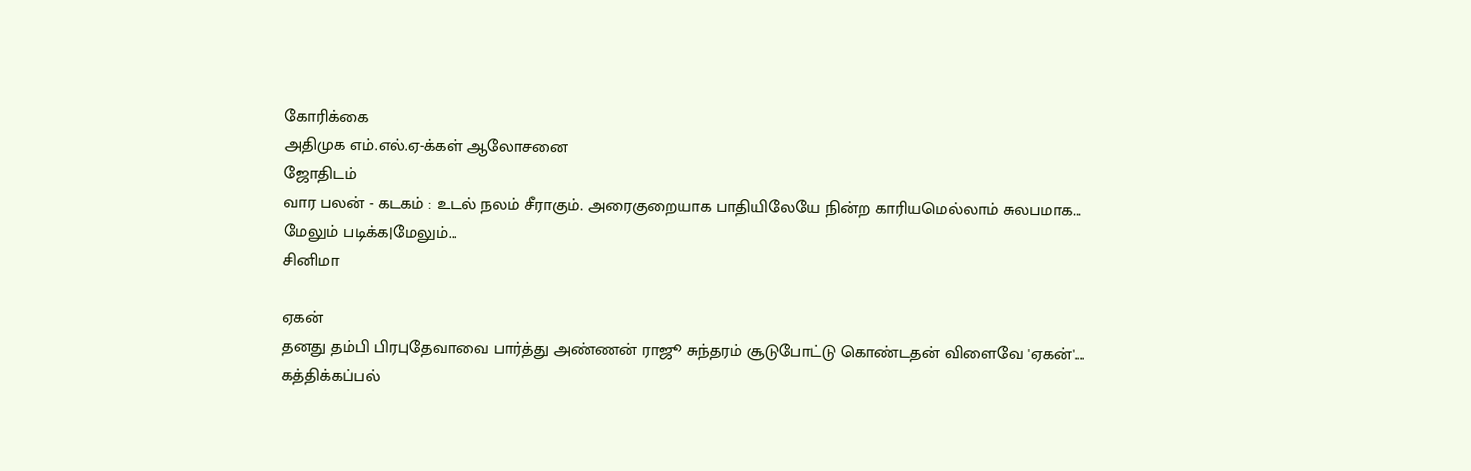கோரிக்கை
அதிமுக எம்.எல்.ஏ-க்கள் ஆலோசனை
ஜோதிடம்
வார பலன் - கடகம் : உடல் நலம் சீராகும். அரைகுறையாக பாதியிலேயே நின்ற காரியமெல்லாம் சுலபமாக...
மேலும் படிக்க|மேலும்...
சினிமா

ஏகன்
தனது தம்பி பிரபுதேவாவை பார்த்து அண்ணன் ராஜூ சுந்தரம் சூடுபோட்டு கொண்டதன் விளைவே 'ஏகன்'....
கத்திக்கப்பல்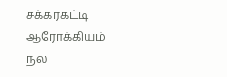சக்கரகட்டி
ஆரோக்கியம்
நல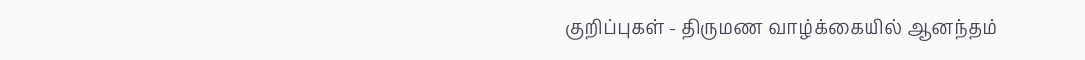குறிப்புகள் - திருமண வாழ்க்கையில் ஆனந்தம்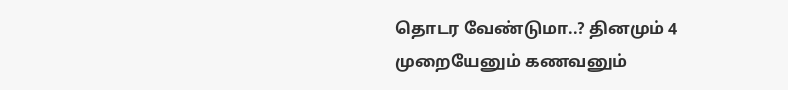தொடர வேண்டுமா..? தினமும் 4 முறையேனும் கணவனும்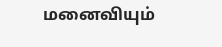மனைவியும்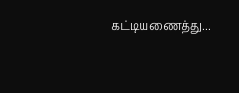கட்டியணைத்து...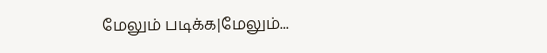மேலும் படிக்க|மேலும்...